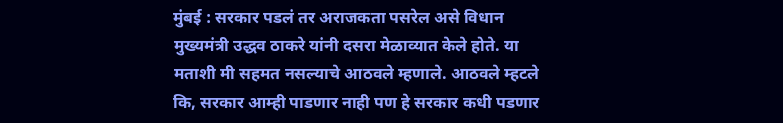मुंबई : सरकार पडलं तर अराजकता पसरेल असे विधान मुख्यमंत्री उद्धव ठाकरे यांनी दसरा मेळाव्यात केले होते. या मताशी मी सहमत नसल्याचे आठवले म्हणाले. आठवले म्हटले कि, सरकार आम्ही पाडणार नाही पण हे सरकार कधी पडणार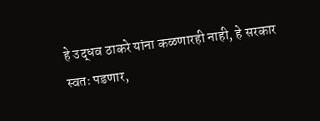हे उद्धव ठाकरे यांना कळणारही नाही, हे सरकार स्वतः पडणार,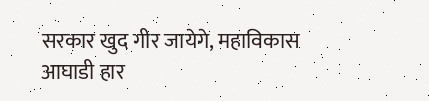सरकार खुद गीर जायेगे, महाविकास आघाडी हार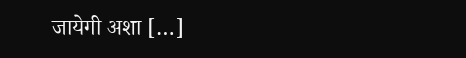जायेगी अशा […]